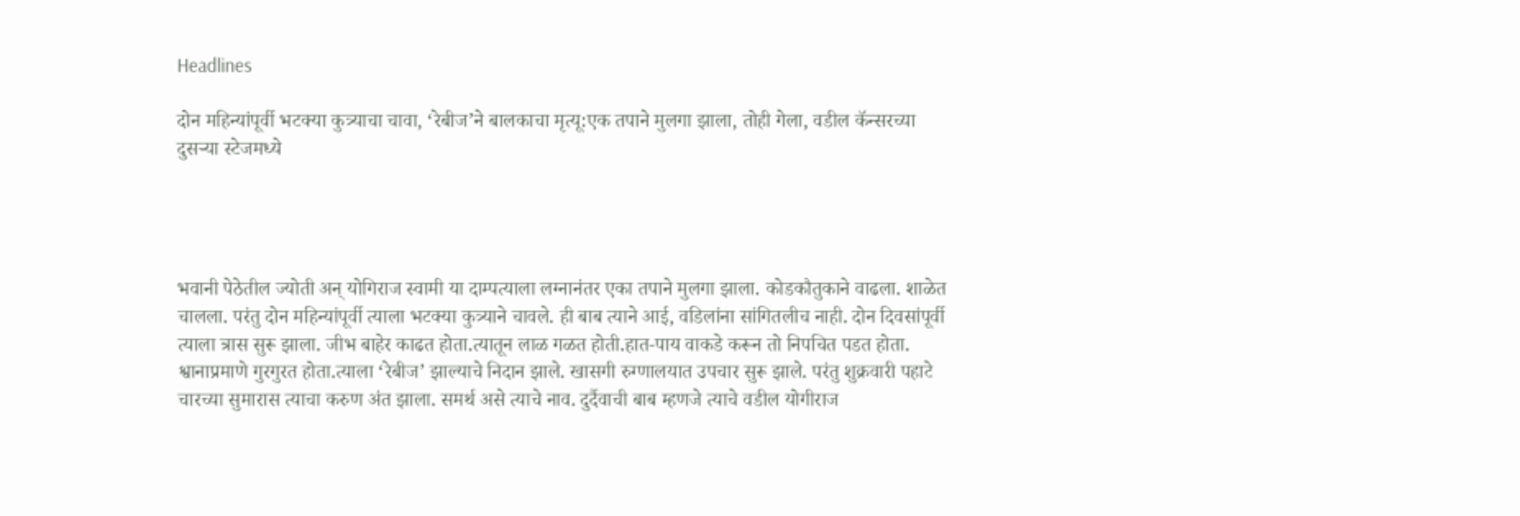Headlines

दोन महिन्यांपूर्वी भटक्या कुत्र्याचा चावा, ‘रेबीज’ने बालकाचा मृत्यू:एक तपाने मुलगा झाला, तोही गेला, वडील कॅन्सरच्या दुसऱ्या स्टेजमध्ये




भवानी पेठेतील ज्योती अन् योगिराज स्वामी या दाम्पत्याला लग्नानंतर एका तपाने मुलगा झाला. कोडकौतुकाने वाढला. शाळेत चालला. परंतु दोन महिन्यांपूर्वी त्याला भटक्या कुत्र्याने चावले. ही बाब त्याने आई, वडिलांना सांगितलीच नाही. दोन दिवसांपूर्वी त्याला त्रास सुरू झाला. जीभ बाहेर काढत होता.त्यातून लाळ गळत होती.हात-पाय वाकडे करून तो निपचित पडत होता. श्वानाप्रमाणे गुरगुरत होता.त्याला ‘रेबीज’ झाल्याचे निदान झाले. खासगी रुग्णालयात उपचार सुरू झाले. परंतु शुक्रवारी पहाटे चारच्या सुमारास त्याचा करुण अंत झाला. समर्थ असे त्याचे नाव. दुर्दैवाची बाब म्हणजे त्याचे वडील योगीराज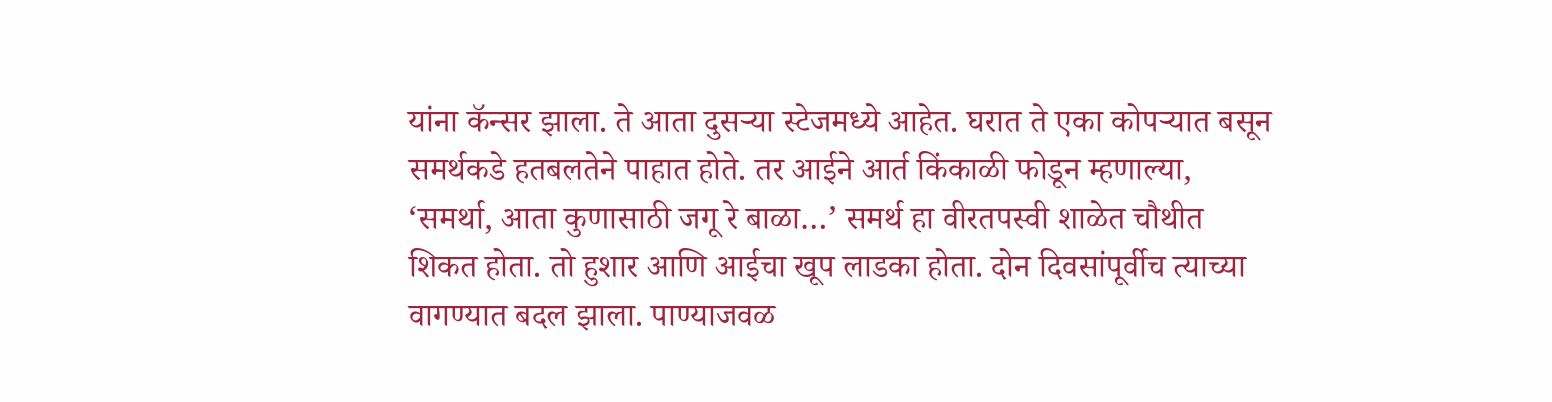यांना कॅन्सर झाला. ते आता दुसऱ्या स्टेजमध्ये आहेत. घरात ते एका कोपऱ्यात बसून समर्थकडे हतबलतेने पाहात होते. तर आईने आर्त किंकाळी फोडून म्हणाल्या, ‘समर्था, आता कुणासाठी जगू रे बाळा…’ समर्थ हा वीरतपस्वी शाळेत चौथीत शिकत होता. तो हुशार आणि आईचा खूप लाडका होता. दोन दिवसांपूर्वीच त्याच्या वागण्यात बदल झाला. पाण्याजवळ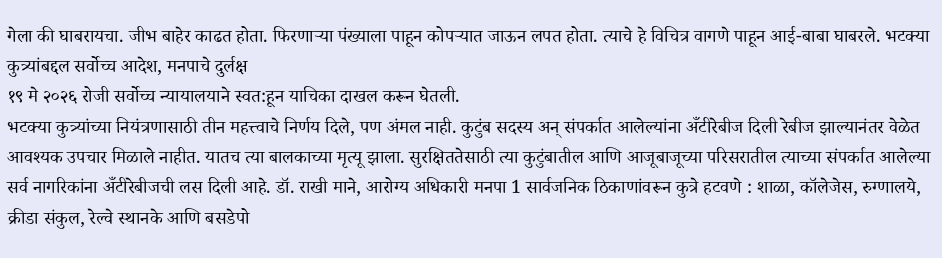गेला की घाबरायचा. जीभ बाहेर काढत होता. फिरणाऱ्या पंख्याला पाहून कोपऱ्यात जाऊन लपत होता. त्याचे हे विचित्र वागणे पाहून आई-बाबा घाबरले. भटक्या कुत्र्यांबद्दल सर्वोच्च आदेश, मनपाचे दुर्लक्ष
१९ मे २०२६ रोजी सर्वोच्च न्यायालयाने स्वत:हून याचिका दाखल करून घेतली.
भटक्या कुत्र्यांच्या नियंत्रणासाठी तीन महत्त्वाचे निर्णय दिले, पण अंमल नाही. कुटुंब सदस्य अन् संपर्कात आलेल्यांना अँटीरेबीज दिली रेबीज झाल्यानंतर वेळेत आवश्यक उपचार मिळाले नाहीत. यातच त्या बालकाच्या मृत्यू झाला. सुरक्षिततेसाठी त्या कुटुंबातील आणि आजूबाजूच्या परिसरातील त्याच्या संपर्कात आलेल्या सर्व नागरिकांना अँटीरेबीजची लस दिली आहे. डॉ. राखी माने, आरोग्य अधिकारी मनपा 1 सार्वजनिक ठिकाणांवरून कुत्रे हटवणे : शाळा, कॉलेजेस, रुग्णालये, क्रीडा संकुल, रेल्वे स्थानके आणि बसडेपो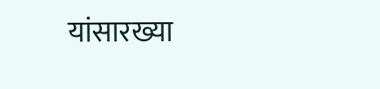यांसारख्या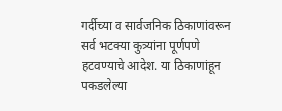गर्दीच्या व सार्वजनिक ठिकाणांवरून सर्व भटक्या कुत्र्यांना पूर्णपणे हटवण्याचे आदेश. या ठिकाणांहून पकडलेल्या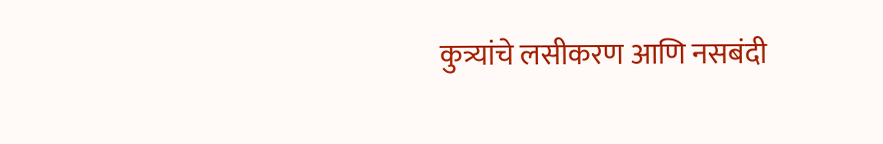कुत्र्यांचे लसीकरण आणि नसबंदी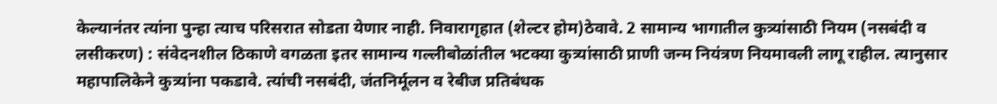केल्यानंतर त्यांना पुन्हा त्याच परिसरात सोडता येणार नाही. निवारागृहात (शेल्टर होम)ठेवावे. 2 सामान्य भागातील कुत्र्यांसाठी नियम (नसबंदी व लसीकरण) : संवेदनशील ठिकाणे वगळता इतर सामान्य गल्लीबोळांतील भटक्या कुत्र्यांसाठी प्राणी जन्म नियंत्रण नियमावली लागू राहील. त्यानुसार महापालिकेने कुत्र्यांना पकडावे. त्यांची नसबंदी, जंतनिर्मूलन व रेबीज प्रतिबंधक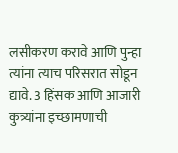लसीकरण करावे आणि पुन्हा त्यांना त्याच परिसरात सोडून द्यावे. 3 हिंसक आणि आजारी कुत्र्यांना इच्छामणाची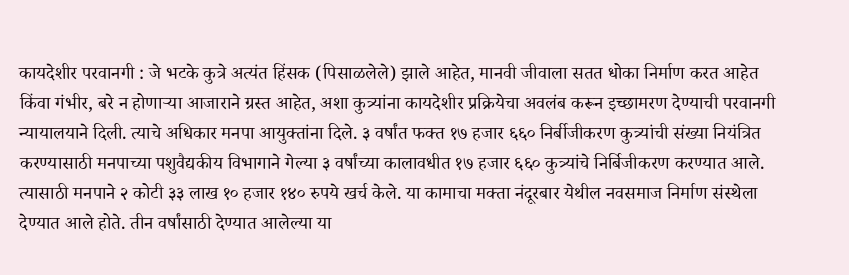कायदेशीर परवानगी : जे भटके कुत्रे अत्यंत हिंसक (पिसाळलेले) झाले आहेत, मानवी जीवाला सतत धोका निर्माण करत आहेत किंवा गंभीर, बरे न होणाऱ्या आजाराने ग्रस्त आहेत, अशा कुत्र्यांना कायदेशीर प्रक्रियेचा अवलंब करून इच्छामरण देण्याची परवानगी न्यायालयाने दिली. त्याचे अधिकार मनपा आयुक्तांना दिले. ३ वर्षांत फक्त १७ हजार ६६० निर्बीजीकरण कुत्र्यांची संख्या नियंत्रित करण्यासाठी मनपाच्या पशुवैद्यकीय विभागाने गेल्या ३ वर्षांच्या कालावधीत १७ हजार ६६० कुत्र्यांचे निर्बिजीकरण करण्यात आले. त्यासाठी मनपाने २ कोटी ३३ लाख १० हजार १४० रुपये खर्च केले. या कामाचा मक्ता नंदूरबार येथील नवसमाज निर्माण संस्थेला देण्यात आले होते. तीन वर्षांसाठी देण्यात आलेल्या या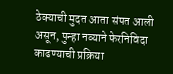ठेक्याची मुदत आता संपत आली असून, पुन्हा नव्याने फेरनिविदा काढण्याची प्रक्रिया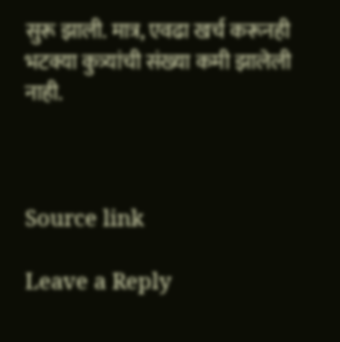सुरू झाली. मात्र, एवढा खर्च करूनही भटक्या कुत्र्यांची संख्या कमी झालेली नाही.



Source link

Leave a Reply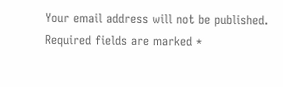Your email address will not be published. Required fields are marked *